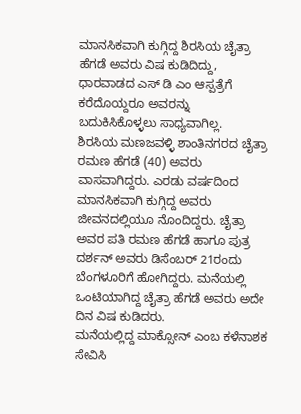ಮಾನಸಿಕವಾಗಿ ಕುಗ್ಗಿದ್ದ ಶಿರಸಿಯ ಚೈತ್ರಾ ಹೆಗಡೆ ಅವರು ವಿಷ ಕುಡಿದಿದ್ದು, ಧಾರವಾಡದ ಎಸ್ ಡಿ ಎಂ ಆಸ್ಪತ್ರೆಗೆ ಕರೆದೊಯ್ದರೂ ಅವರನ್ನು ಬದುಕಿಸಿಕೊಳ್ಳಲು ಸಾಧ್ಯವಾಗಿಲ್ಲ.
ಶಿರಸಿಯ ಮಣಜವಳ್ಳಿ ಶಾಂತಿನಗರದ ಚೈತ್ರಾ ರಮಣ ಹೆಗಡೆ (40) ಅವರು ವಾಸವಾಗಿದ್ದರು. ಎರಡು ವರ್ಷದಿಂದ ಮಾನಸಿಕವಾಗಿ ಕುಗ್ಗಿದ್ದ ಅವರು ಜೀವನದಲ್ಲಿಯೂ ನೊಂದಿದ್ದರು. ಚೈತ್ರಾ ಅವರ ಪತಿ ರಮಣ ಹೆಗಡೆ ಹಾಗೂ ಪುತ್ರ ದರ್ಶನ್ ಅವರು ಡಿಸೆಂಬರ್ 21ರಂದು ಬೆಂಗಳೂರಿಗೆ ಹೋಗಿದ್ದರು. ಮನೆಯಲ್ಲಿ ಒಂಟಿಯಾಗಿದ್ದ ಚೈತ್ರಾ ಹೆಗಡೆ ಅವರು ಅದೇ ದಿನ ವಿಷ ಕುಡಿದರು.
ಮನೆಯಲ್ಲಿದ್ದ ಮಾಕ್ಸೋನ್ ಎಂಬ ಕಳೆನಾಶಕ ಸೇವಿಸಿ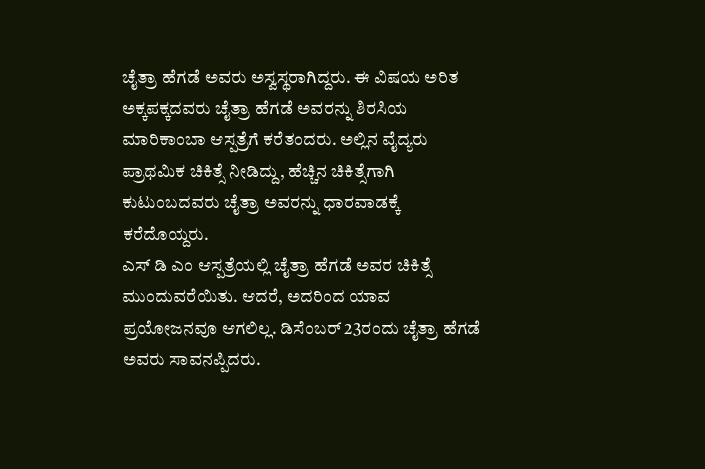ಚೈತ್ರಾ ಹೆಗಡೆ ಅವರು ಅಸ್ವಸ್ಥರಾಗಿದ್ದರು. ಈ ವಿಷಯ ಅರಿತ ಅಕ್ಕಪಕ್ಕದವರು ಚೈತ್ರಾ ಹೆಗಡೆ ಅವರನ್ನು ಶಿರಸಿಯ ಮಾರಿಕಾಂಬಾ ಆಸ್ಪತ್ರೆಗೆ ಕರೆತಂದರು. ಅಲ್ಲಿನ ವೈದ್ಯರು ಪ್ರಾಥಮಿಕ ಚಿಕಿತ್ಸೆ ನೀಡಿದ್ದು, ಹೆಚ್ಚಿನ ಚಿಕಿತ್ಸೆಗಾಗಿ ಕುಟುಂಬದವರು ಚೈತ್ರಾ ಅವರನ್ನು ಧಾರವಾಡಕ್ಕೆ ಕರೆದೊಯ್ದರು.
ಎಸ್ ಡಿ ಎಂ ಆಸ್ಪತ್ರೆಯಲ್ಲಿ ಚೈತ್ರಾ ಹೆಗಡೆ ಅವರ ಚಿಕಿತ್ಸೆ ಮುಂದುವರೆಯಿತು. ಆದರೆ, ಅದರಿಂದ ಯಾವ ಪ್ರಯೋಜನವೂ ಆಗಲಿಲ್ಲ. ಡಿಸೆಂಬರ್ 23ರಂದು ಚೈತ್ರಾ ಹೆಗಡೆ ಅವರು ಸಾವನಪ್ಪಿದರು.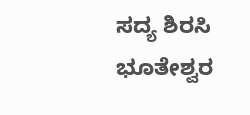ಸದ್ಯ ಶಿರಸಿ ಭೂತೇಶ್ವರ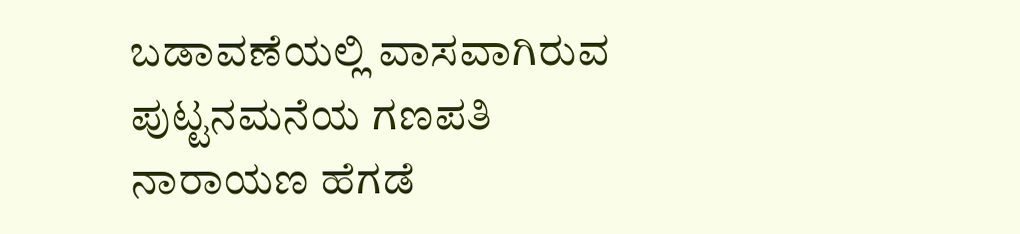ಬಡಾವಣೆಯಲ್ಲಿ ವಾಸವಾಗಿರುವ ಪುಟ್ಟನಮನೆಯ ಗಣಪತಿ ನಾರಾಯಣ ಹೆಗಡೆ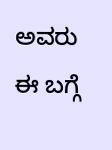ಅವರು ಈ ಬಗ್ಗೆ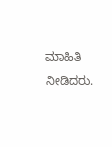ಮಾಹಿತಿ ನೀಡಿದರು.